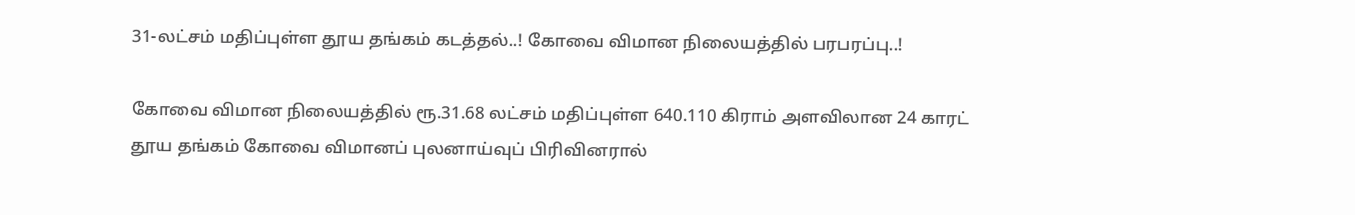31-லட்சம் மதிப்புள்ள தூய தங்கம் கடத்தல்..! கோவை விமான நிலையத்தில் பரபரப்பு..!

கோவை விமான நிலையத்தில் ரூ.31.68 லட்சம் மதிப்புள்ள 640.110 கிராம் அளவிலான 24 காரட் தூய தங்கம் கோவை விமானப் புலனாய்வுப் பிரிவினரால்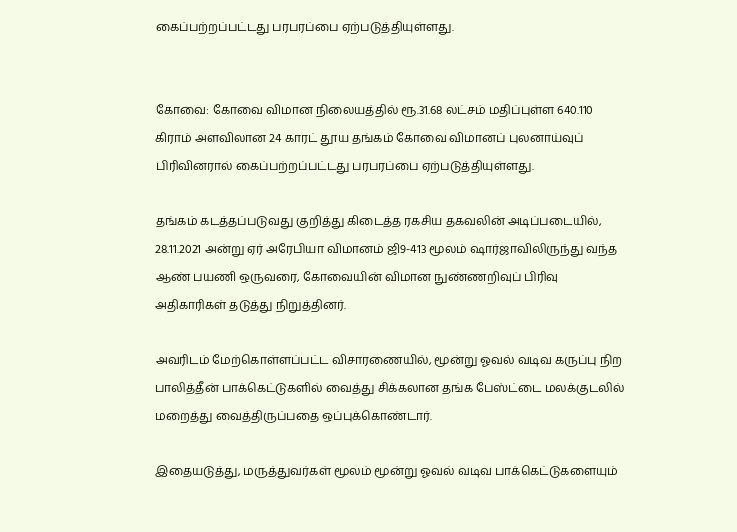கைப்பற்றப்பட்டது பரபரப்பை ஏற்படுத்தியுள்ளது.


கோவை: கோவை விமான நிலையத்தில் ரூ.31.68 லட்சம் மதிப்புள்ள 640.110 கிராம் அளவிலான 24 காரட் தூய தங்கம் கோவை விமானப் புலனாய்வுப் பிரிவினரால் கைப்பற்றப்பட்டது பரபரப்பை ஏற்படுத்தியுள்ளது.

தங்கம் கடத்தப்படுவது குறித்து கிடைத்த ரகசிய தகவலின் அடிப்படையில், 28.11.2021 அன்று ஏர் அரேபியா விமானம் ஜி9-413 மூலம் ஷார்ஜாவிலிருந்து வந்த ஆண் பயணி ஒருவரை, கோவையின் விமான நுண்ணறிவுப் பிரிவு அதிகாரிகள் தடுத்து நிறுத்தினர்.

அவரிடம் மேற்கொள்ளப்பட்ட விசாரணையில், மூன்று ஓவல் வடிவ கருப்பு நிற பாலித்தீன் பாக்கெட்டுகளில் வைத்து சிக்கலான தங்க பேஸ்ட்டை மலக்குடலில் மறைத்து வைத்திருப்பதை ஒப்புக்கொண்டார்.

இதையடுத்து, மருத்துவர்கள் மூலம் மூன்று ஓவல் வடிவ பாக்கெட்டுகளையும்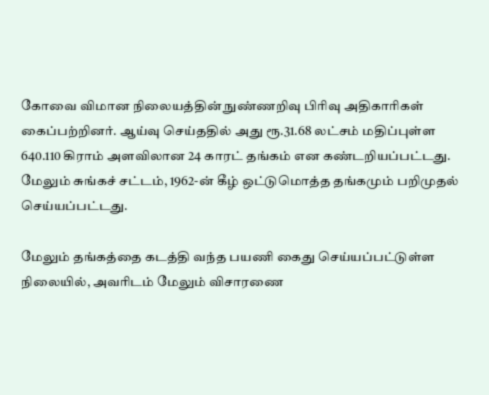கோவை விமான நிலையத்தின் நுண்ணறிவு பிரிவு அதிகாரிகள் கைப்பற்றினர். ஆய்வு செய்ததில் அது ரூ.31.68 லட்சம் மதிப்புள்ள 640.110 கிராம் அளவிலான 24 காரட் தங்கம் என கண்டறியப்பட்டது. மேலும் சுங்கச் சட்டம், 1962-ன் கீழ் ஒட்டுமொத்த தங்கமும் பறிமுதல் செய்யப்பட்டது.

மேலும் தங்கத்தை கடத்தி வந்த பயணி கைது செய்யப்பட்டுள்ள நிலையில், அவரிடம் மேலும் விசாரணை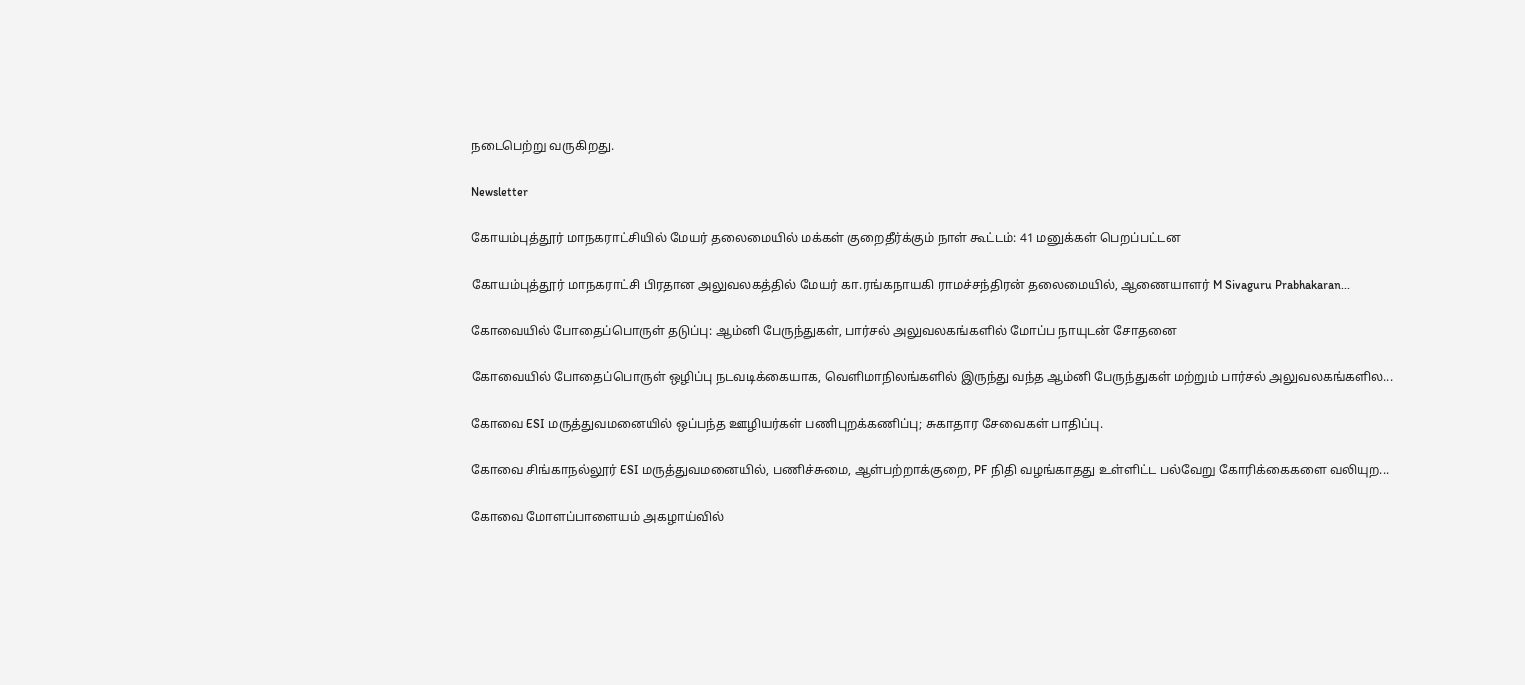நடைபெற்று வருகிறது.

Newsletter

கோயம்புத்தூர் மாநகராட்சியில் மேயர் தலைமையில் மக்கள் குறைதீர்க்கும் நாள் கூட்டம்: 41 மனுக்கள் பெறப்பட்டன

கோயம்புத்தூர் மாநகராட்சி பிரதான அலுவலகத்தில் மேயர் கா.ரங்கநாயகி ராமச்சந்திரன் தலைமையில், ஆணையாளர் M Sivaguru Prabhakaran...

கோவையில் போதைப்பொருள் தடுப்பு: ஆம்னி பேருந்துகள், பார்சல் அலுவலகங்களில் மோப்ப நாயுடன் சோதனை

கோவையில் போதைப்பொருள் ஒழிப்பு நடவடிக்கையாக, வெளிமாநிலங்களில் இருந்து வந்த ஆம்னி பேருந்துகள் மற்றும் பார்சல் அலுவலகங்களில...

கோவை ESI மருத்துவமனையில் ஒப்பந்த ஊழியர்கள் பணிபுறக்கணிப்பு; சுகாதார சேவைகள் பாதிப்பு.

கோவை சிங்காநல்லூர் ESI மருத்துவமனையில், பணிச்சுமை, ஆள்பற்றாக்குறை, PF நிதி வழங்காதது உள்ளிட்ட பல்வேறு கோரிக்கைகளை வலியுற...

கோவை மோளப்பாளையம் அகழாய்வில்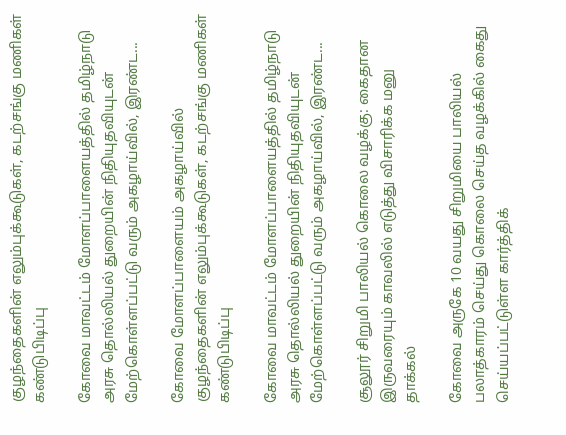குழந்தைகளின் எலும்புக்கூடுகள், கடற்சங்கு மணிகள் கண்டுபிடிப்பு

கோவை மாவட்டம் மோளப்பாளையத்தில் தமிழ்நாடு அரசு தொல்லியல் துறையின் நிதியுதவியுடன் மேற்கொள்ளப்பட்டு வரும் அகழாய்வில், இரண்ட...

கோவை மோளப்பாளையம் அகழாய்வில் குழந்தைகளின் எலும்புக்கூடுகள், கடற்சங்கு மணிகள் கண்டுபிடிப்பு

கோவை மாவட்டம் மோளப்பாளையத்தில் தமிழ்நாடு அரசு தொல்லியல் துறையின் நிதியுதவியுடன் மேற்கொள்ளப்பட்டு வரும் அகழாய்வில், இரண்ட...

சூலூர் சிறுமி பாலியல் கொலை வழக்கு: கைதான இருவரையும் காவலில் எடுத்து விசாரிக்க மனு தாக்கல்

கோவை அருகே 10 வயது சிறுமியை பாலியல் பலாத்காரம் செய்து கொலை செய்த வழக்கில் கைது செய்யப்பட்டுள்ள கார்த்திக்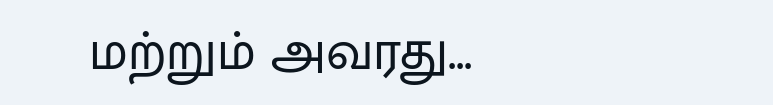மற்றும் அவரது...